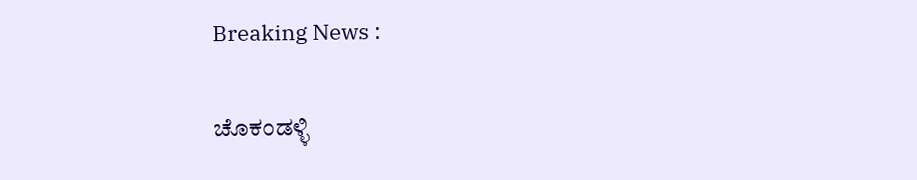Breaking News :

ಚೊಕಂಡಳ್ಳಿ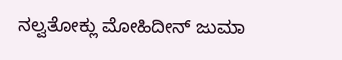ನಲ್ವತೋಕ್ಲು ಮೋಹಿದೀನ್ ಜುಮಾ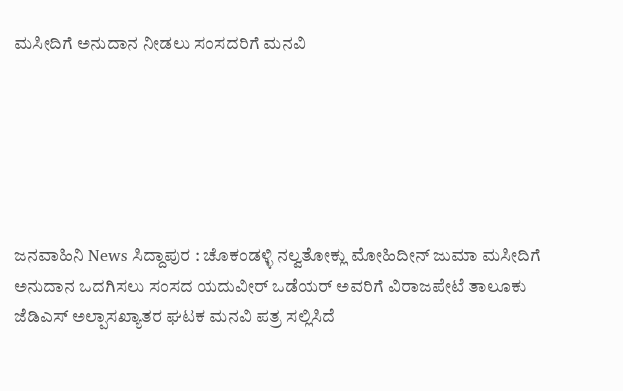ಮಸೀದಿಗೆ ಅನುದಾನ ನೀಡಲು ಸಂಸದರಿಗೆ ಮನವಿ






ಜನವಾಹಿನಿ News ಸಿದ್ದಾಪುರ : ಚೊಕಂಡಳ್ಳಿ ನಲ್ವತೋಕ್ಲು ಮೋಹಿದೀನ್ ಜುಮಾ ಮಸೀದಿಗೆ ಅನುದಾನ ಒದಗಿಸಲು ಸಂಸದ ಯದುವೀರ್ ಒಡೆಯರ್ ಅವರಿಗೆ ವಿರಾಜಪೇಟೆ ತಾಲೂಕು ಜೆಡಿಎಸ್ ಅಲ್ಪಾಸಖ್ಯಾತರ ಘಟಕ ಮನವಿ ಪತ್ರ ಸಲ್ಲಿಸಿದೆ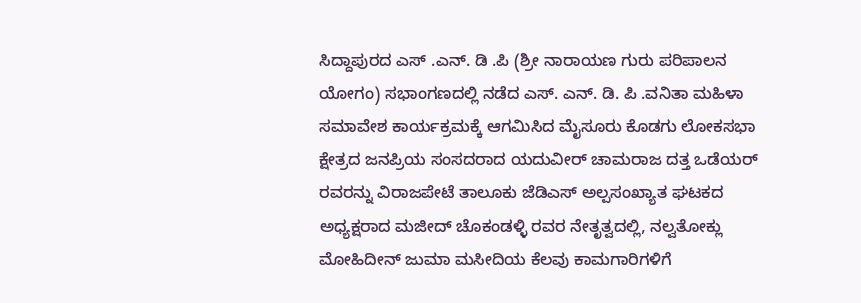ಸಿದ್ದಾಪುರದ ಎಸ್ .ಎನ್. ಡಿ .ಪಿ (ಶ್ರೀ ನಾರಾಯಣ ಗುರು ಪರಿಪಾಲನ ಯೋಗಂ) ಸಭಾಂಗಣದಲ್ಲಿ ನಡೆದ ಎಸ್. ಎನ್. ಡಿ. ಪಿ .ವನಿತಾ ಮಹಿಳಾ ಸಮಾವೇಶ ಕಾರ್ಯಕ್ರಮಕ್ಕೆ ಆಗಮಿಸಿದ ಮೈಸೂರು ಕೊಡಗು ಲೋಕಸಭಾ ಕ್ಷೇತ್ರದ ಜನಪ್ರಿಯ ಸಂಸದರಾದ ಯದುವೀರ್ ಚಾಮರಾಜ ದತ್ತ ಒಡೆಯರ್ ರವರನ್ನು ವಿರಾಜಪೇಟೆ ತಾಲೂಕು ಜೆಡಿಎಸ್ ಅಲ್ಪಸಂಖ್ಯಾತ ಘಟಕದ ಅಧ್ಯಕ್ಷರಾದ ಮಜೀದ್ ಚೊಕಂಡಳ್ಳಿ ರವರ ನೇತೃತ್ವದಲ್ಲಿ, ನಲ್ವತೋಕ್ಲು ಮೋಹಿದೀನ್ ಜುಮಾ ಮಸೀದಿಯ ಕೆಲವು ಕಾಮಗಾರಿಗಳಿಗೆ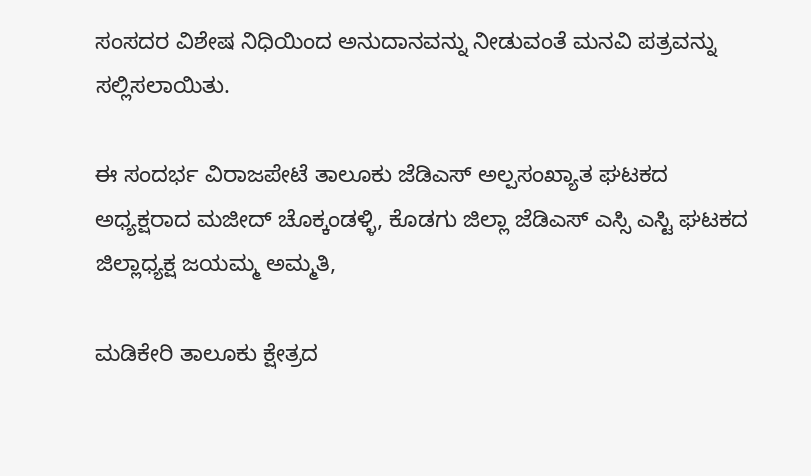ಸಂಸದರ ವಿಶೇಷ ನಿಧಿಯಿಂದ ಅನುದಾನವನ್ನು ನೀಡುವಂತೆ ಮನವಿ ಪತ್ರವನ್ನು ಸಲ್ಲಿಸಲಾಯಿತು.

ಈ ಸಂದರ್ಭ ವಿರಾಜಪೇಟೆ ತಾಲೂಕು ಜೆಡಿಎಸ್ ಅಲ್ಪಸಂಖ್ಯಾತ ಘಟಕದ ಅಧ್ಯಕ್ಷರಾದ ಮಜೀದ್ ಚೊಕ್ಕಂಡಳ್ಳಿ, ಕೊಡಗು ಜಿಲ್ಲಾ ಜೆಡಿಎಸ್ ಎಸ್ಸಿ ಎಸ್ಟಿ ಘಟಕದ ಜಿಲ್ಲಾಧ್ಯಕ್ಷ ಜಯಮ್ಮ ಅಮ್ಮತಿ,

ಮಡಿಕೇರಿ ತಾಲೂಕು ಕ್ಷೇತ್ರದ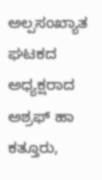ಅಲ್ಪಸಂಖ್ಯಾತ ಘಟಕದ ಅಧ್ಯಕ್ಷರಾದ ಅಶ್ರಫ್ ಹಾ ಕತ್ತೂರು,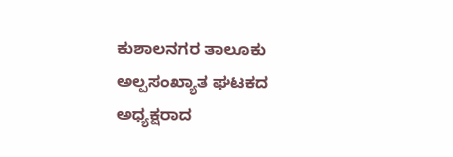ಕುಶಾಲನಗರ ತಾಲೂಕು ಅಲ್ಪಸಂಖ್ಯಾತ ಘಟಕದ ಅಧ್ಯಕ್ಷರಾದ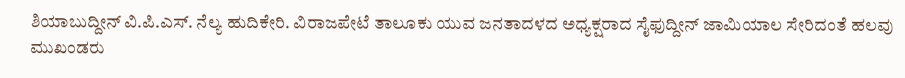ಶಿಯಾಬುದ್ದೀನ್ ವಿ.ಪಿ.ಎಸ್. ನೆಲ್ಯ ಹುದಿಕೇರಿ. ವಿರಾಜಪೇಟೆ ತಾಲೂಕು ಯುವ ಜನತಾದಳದ ಅಧ್ಯಕ್ಷರಾದ ಸೈಫುದ್ದೀನ್ ಜಾಮಿಯಾಲ ಸೇರಿದಂತೆ ಹಲವು ಮುಖಂಡರು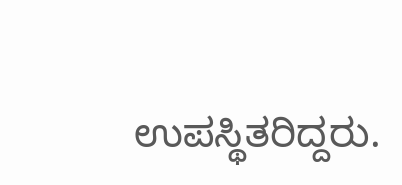ಉಪಸ್ಥಿತರಿದ್ದರು.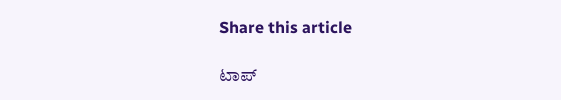Share this article

ಟಾಪ್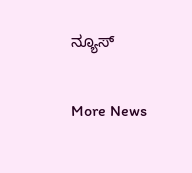ನ್ಯೂಸ್

More News